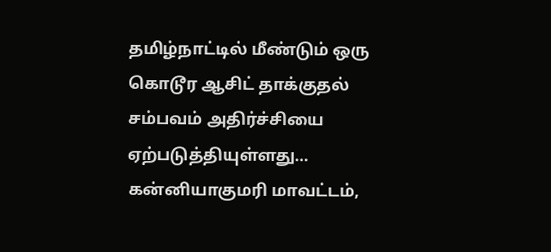தமிழ்நாட்டில் மீண்டும் ஒரு கொடூர ஆசிட் தாக்குதல் சம்பவம் அதிர்ச்சியை ஏற்படுத்தியுள்ளது…
கன்னியாகுமரி மாவட்டம்,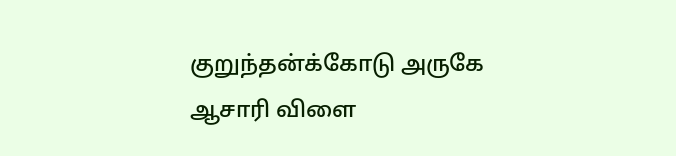குறுந்தன்க்கோடு அருகே ஆசாரி விளை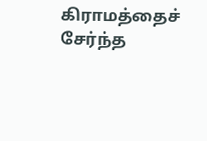கிராமத்தைச் சேர்ந்த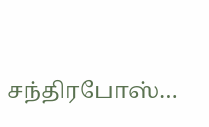சந்திரபோஸ்…